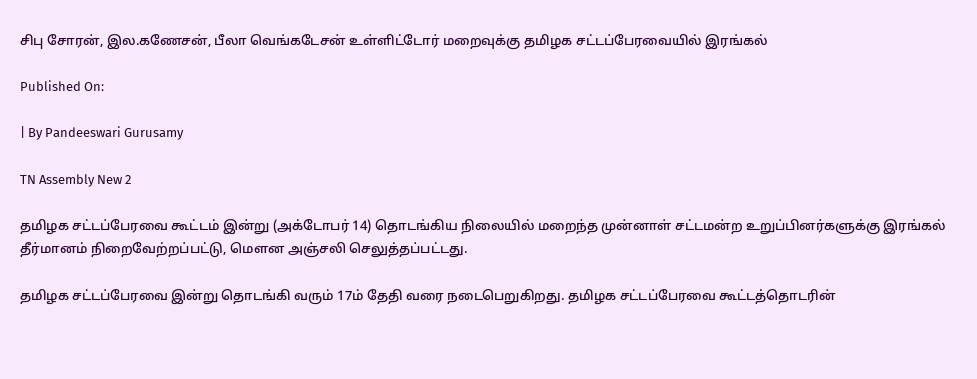சிபு சோரன், இல.கணேசன், பீலா வெங்கடேசன் உள்ளிட்டோர் மறைவுக்கு தமிழக சட்டப்பேரவையில் இரங்கல்

Published On:

| By Pandeeswari Gurusamy

TN Assembly New 2

தமிழக சட்டப்பேரவை கூட்டம் இன்று (அக்டோபர் 14) தொடங்கிய நிலையில் மறைந்த முன்னாள் சட்டமன்ற உறுப்பினர்களுக்கு இரங்கல் தீர்மானம் நிறைவேற்றப்பட்டு, மௌன அஞ்சலி செலுத்தப்பட்டது.

தமிழக சட்டப்பேரவை இன்று தொடங்கி வரும் 17ம் தேதி வரை நடைபெறுகிறது. தமிழக சட்டப்பேரவை கூட்டத்தொடரின்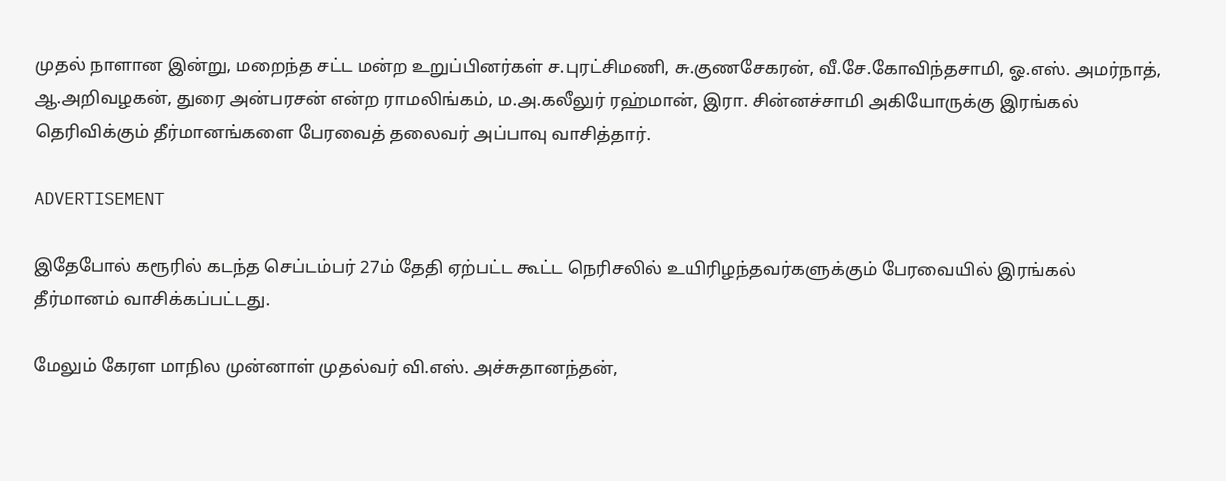முதல் நாளான இன்று, மறைந்த சட்ட மன்ற உறுப்பினர்கள் ச.புரட்சிமணி, சு.குணசேகரன், வீ.சே.கோவிந்தசாமி, ஓ.எஸ். அமர்நாத், ஆ.அறிவழகன், துரை அன்பரசன் என்ற ராமலிங்கம், ம.அ.கலீலுர் ரஹ்மான், இரா. சின்னச்சாமி அகியோருக்கு இரங்கல் தெரிவிக்கும் தீர்மானங்களை பேரவைத் தலைவர் அப்பாவு வாசித்தார்.

ADVERTISEMENT

இதேபோல் கரூரில் கடந்த செப்டம்பர் 27ம் தேதி ஏற்பட்ட கூட்ட நெரிசலில் உயிரிழந்தவர்களுக்கும் பேரவையில் இரங்கல் தீர்மானம் வாசிக்கப்பட்டது.

மேலும் கேரள மாநில முன்னாள் முதல்வர் வி.எஸ். அச்சுதானந்தன்,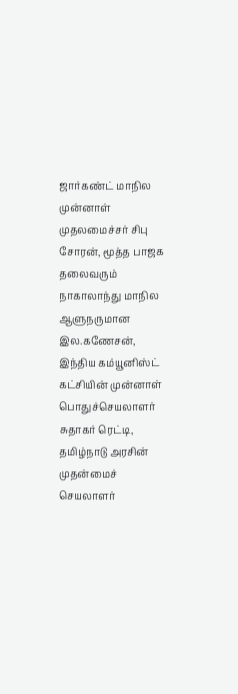ஜார்கண்ட் மாநில முன்னாள் முதலமைச்சர் சிபு சோரன், மூத்த பாஜக தலைவரும் நாகாலாந்து மாநில ஆளுநருமான இல.கணேசன், இந்திய கம்யூனிஸ்ட் கட்சியின் முன்னாள் பொதுச்செயலாளர் சுதாகர் ரெட்டி, தமிழ்நாடு அரசின் முதன்மைச் செயலாளர்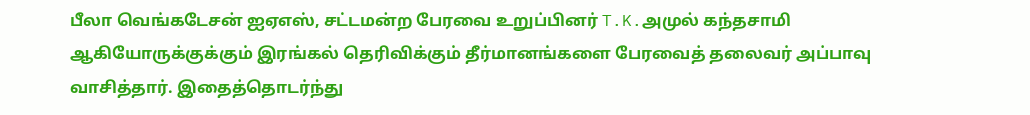பீலா வெங்கடேசன் ஐஏஎஸ், சட்டமன்ற பேரவை உறுப்பினர் T.K.அமுல் கந்தசாமி ஆகியோருக்குக்கும் இரங்கல் தெரிவிக்கும் தீர்மானங்களை பேரவைத் தலைவர் அப்பாவு வாசித்தார். இதைத்தொடர்ந்து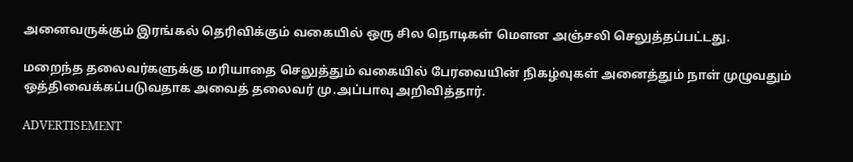அனைவருக்கும் இரங்கல் தெரிவிக்கும் வகையில் ஒரு சில நொடிகள் மௌன அஞ்சலி செலுத்தப்பட்டது.

மறைந்த தலைவர்களுக்கு மரியாதை செலுத்தும் வகையில் பேரவையின் நிகழ்வுகள் அனைத்தும் நாள் முழுவதும் ஒத்திவைக்கப்படுவதாக அவைத் தலைவர் மு.அப்பாவு அறிவித்தார்.

ADVERTISEMENT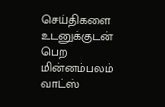செய்திகளை உடனுக்குடன் பெற மின்னம்பலம் வாட்ஸ்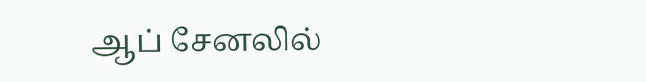ஆப் சேனலில்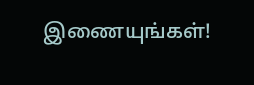இணையுங்கள்!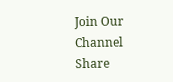Join Our Channel
Share